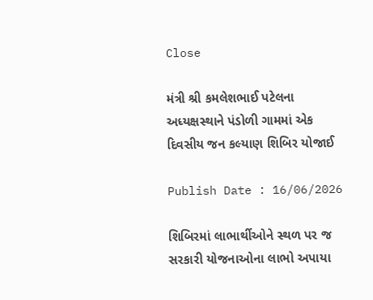Close

મંત્રી શ્રી કમલેશભાઈ પટેલના અધ્યક્ષસ્થાને પંડોળી ગામમાં એક દિવસીય જન કલ્યાણ શિબિર યોજાઈ

Publish Date : 16/06/2026

શિબિરમાં લાભાર્થીઓને સ્થળ પર જ સરકારી યોજનાઓના લાભો અપાયા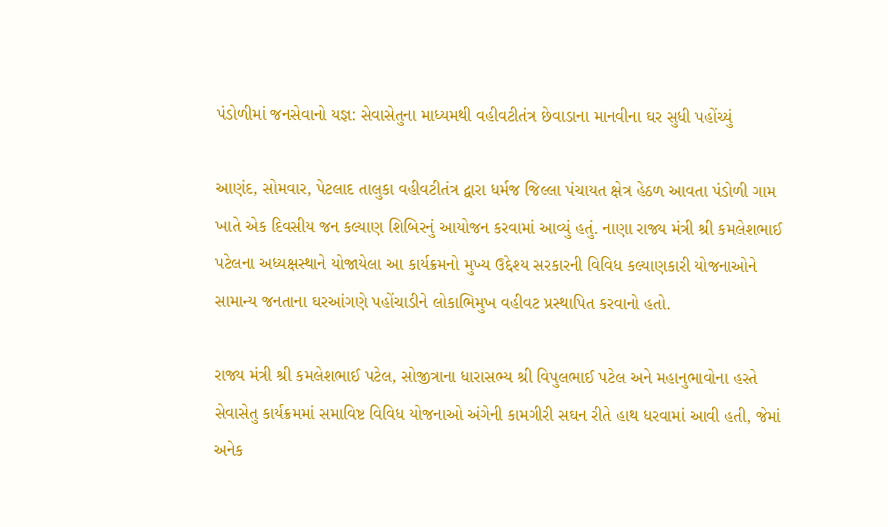પંડોળીમાં જનસેવાનો યજ્ઞ: સેવાસેતુના માધ્યમથી વહીવટીતંત્ર છેવાડાના માનવીના ઘર સુધી પહોંચ્યું

આણંદ, સોમવાર, પેટલાદ તાલુકા વહીવટીતંત્ર દ્વારા ધર્મજ જિલ્લા પંચાયત ક્ષેત્ર હેઠળ આવતા પંડોળી ગામ ખાતે એક દિવસીય જન કલ્યાણ શિબિરનું આયોજન કરવામાં આવ્યું હતું. નાણા રાજ્ય મંત્રી શ્રી કમલેશભાઈ પટેલના અધ્યક્ષસ્થાને યોજાયેલા આ કાર્યક્રમનો મુખ્ય ઉદ્દેશ્ય સરકારની વિવિધ કલ્યાણકારી યોજનાઓને સામાન્ય જનતાના ઘરઆંગણે પહોંચાડીને લોકાભિમુખ વહીવટ પ્રસ્થાપિત કરવાનો હતો.

રાજ્ય મંત્રી શ્રી કમલેશભાઈ પટેલ, સોજીત્રાના ધારાસભ્ય શ્રી વિપુલભાઈ પટેલ અને મહાનુભાવોના હસ્તે સેવાસેતુ કાર્યક્રમમાં સમાવિષ્ટ વિવિધ યોજનાઓ અંગેની કામગીરી સઘન રીતે હાથ ધરવામાં આવી હતી, જેમાં અનેક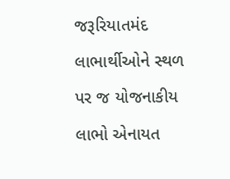જરૂરિયાતમંદ લાભાર્થીઓને સ્થળ પર જ યોજનાકીય લાભો એનાયત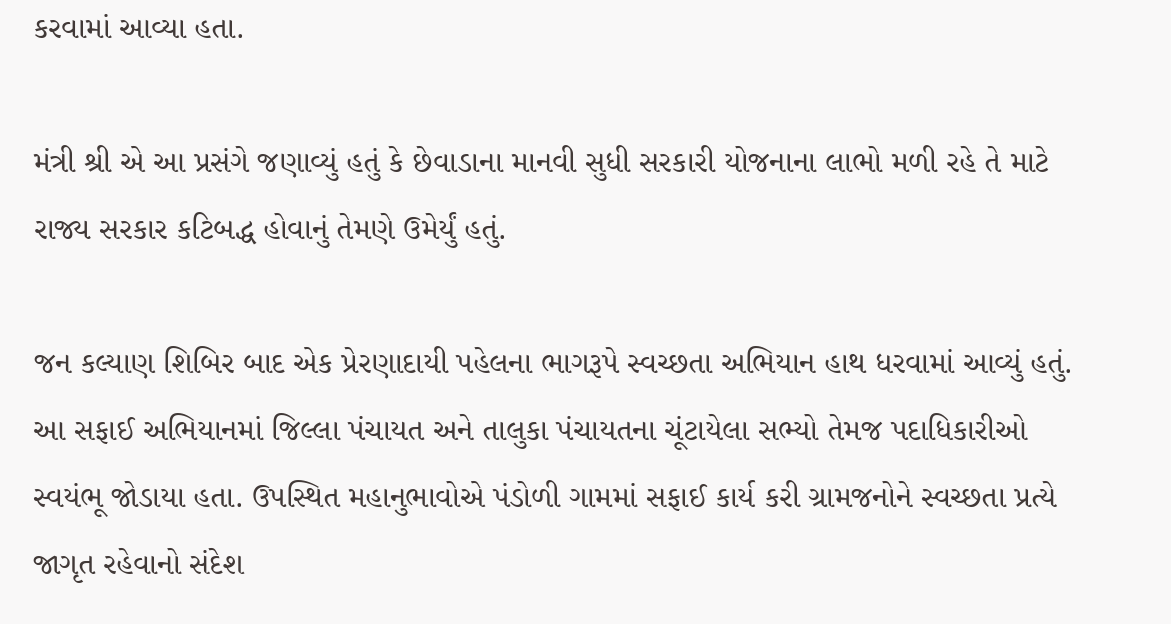કરવામાં આવ્યા હતા.

મંત્રી શ્રી એ આ પ્રસંગે જણાવ્યું હતું કે છેવાડાના માનવી સુધી સરકારી યોજનાના લાભો મળી રહે તે માટે રાજ્ય સરકાર કટિબદ્ધ હોવાનું તેમણે ઉમેર્યું હતું.

જન કલ્યાણ શિબિર બાદ એક પ્રેરણાદાયી પહેલના ભાગરૂપે સ્વચ્છતા અભિયાન હાથ ધરવામાં આવ્યું હતું. આ સફાઈ અભિયાનમાં જિલ્લા પંચાયત અને તાલુકા પંચાયતના ચૂંટાયેલા સભ્યો તેમજ પદાધિકારીઓ સ્વયંભૂ જોડાયા હતા. ઉપસ્થિત મહાનુભાવોએ પંડોળી ગામમાં સફાઈ કાર્ય કરી ગ્રામજનોને સ્વચ્છતા પ્રત્યે જાગૃત રહેવાનો સંદેશ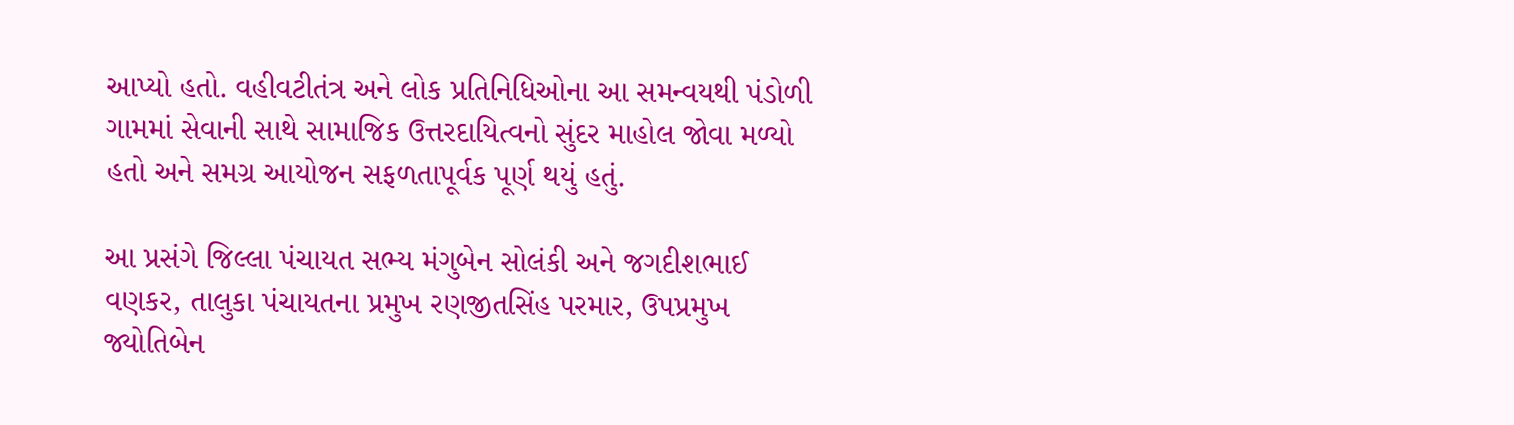આપ્યો હતો. વહીવટીતંત્ર અને લોક પ્રતિનિધિઓના આ સમન્વયથી પંડોળી ગામમાં સેવાની સાથે સામાજિક ઉત્તરદાયિત્વનો સુંદર માહોલ જોવા મળ્યો હતો અને સમગ્ર આયોજન સફળતાપૂર્વક પૂર્ણ થયું હતું.

આ પ્રસંગે જિલ્લા પંચાયત સભ્ય મંગુબેન સોલંકી અને જગદીશભાઈ વણકર, તાલુકા પંચાયતના પ્રમુખ રણજીતસિંહ પરમાર, ઉપપ્રમુખ જ્યોતિબેન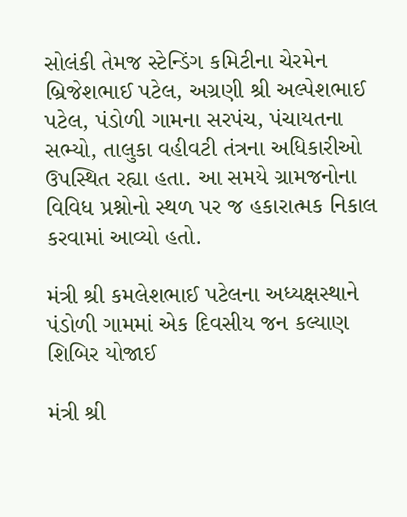સોલંકી તેમજ સ્ટેન્ડિંગ કમિટીના ચેરમેન બ્રિજેશભાઈ પટેલ, અગ્રણી શ્રી અલ્પેશભાઈ પટેલ, પંડોળી ગામના સરપંચ, પંચાયતના સભ્યો, તાલુકા વહીવટી તંત્રના અધિકારીઓ ઉપસ્થિત રહ્યા હતા. આ સમયે ગ્રામજનોના વિવિધ પ્રશ્નોનો સ્થળ પર જ હકારાત્મક નિકાલ કરવામાં આવ્યો હતો.

મંત્રી શ્રી કમલેશભાઈ પટેલના અધ્યક્ષસ્થાને પંડોળી ગામમાં એક દિવસીય જન કલ્યાણ શિબિર યોજાઈ

મંત્રી શ્રી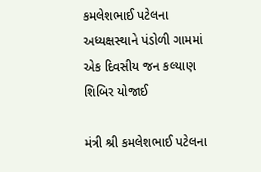કમલેશભાઈ પટેલના અધ્યક્ષસ્થાને પંડોળી ગામમાં એક દિવસીય જન કલ્યાણ શિબિર યોજાઈ

મંત્રી શ્રી કમલેશભાઈ પટેલના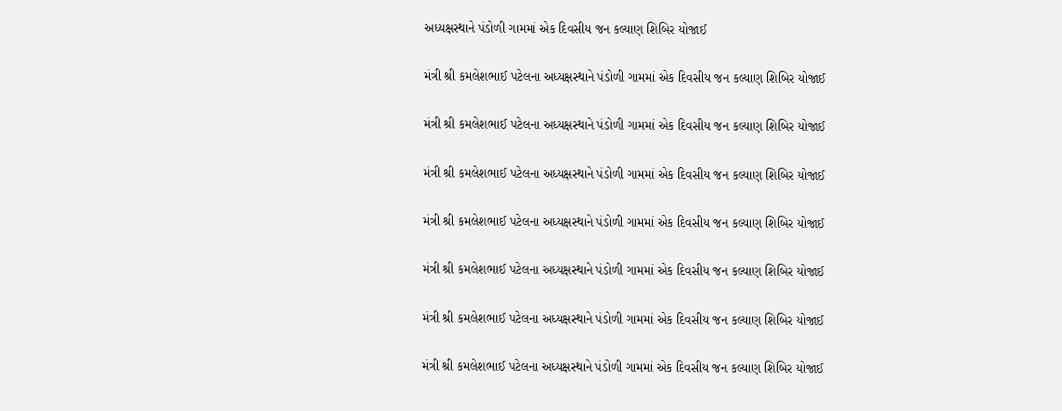અધ્યક્ષસ્થાને પંડોળી ગામમાં એક દિવસીય જન કલ્યાણ શિબિર યોજાઈ

મંત્રી શ્રી કમલેશભાઈ પટેલના અધ્યક્ષસ્થાને પંડોળી ગામમાં એક દિવસીય જન કલ્યાણ શિબિર યોજાઈ

મંત્રી શ્રી કમલેશભાઈ પટેલના અધ્યક્ષસ્થાને પંડોળી ગામમાં એક દિવસીય જન કલ્યાણ શિબિર યોજાઈ

મંત્રી શ્રી કમલેશભાઈ પટેલના અધ્યક્ષસ્થાને પંડોળી ગામમાં એક દિવસીય જન કલ્યાણ શિબિર યોજાઈ

મંત્રી શ્રી કમલેશભાઈ પટેલના અધ્યક્ષસ્થાને પંડોળી ગામમાં એક દિવસીય જન કલ્યાણ શિબિર યોજાઈ

મંત્રી શ્રી કમલેશભાઈ પટેલના અધ્યક્ષસ્થાને પંડોળી ગામમાં એક દિવસીય જન કલ્યાણ શિબિર યોજાઈ

મંત્રી શ્રી કમલેશભાઈ પટેલના અધ્યક્ષસ્થાને પંડોળી ગામમાં એક દિવસીય જન કલ્યાણ શિબિર યોજાઈ

મંત્રી શ્રી કમલેશભાઈ પટેલના અધ્યક્ષસ્થાને પંડોળી ગામમાં એક દિવસીય જન કલ્યાણ શિબિર યોજાઈ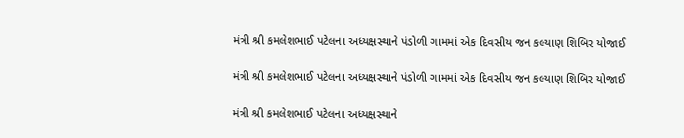મંત્રી શ્રી કમલેશભાઈ પટેલના અધ્યક્ષસ્થાને પંડોળી ગામમાં એક દિવસીય જન કલ્યાણ શિબિર યોજાઈ

મંત્રી શ્રી કમલેશભાઈ પટેલના અધ્યક્ષસ્થાને પંડોળી ગામમાં એક દિવસીય જન કલ્યાણ શિબિર યોજાઈ

મંત્રી શ્રી કમલેશભાઈ પટેલના અધ્યક્ષસ્થાને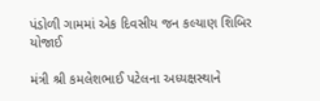પંડોળી ગામમાં એક દિવસીય જન કલ્યાણ શિબિર યોજાઈ

મંત્રી શ્રી કમલેશભાઈ પટેલના અધ્યક્ષસ્થાને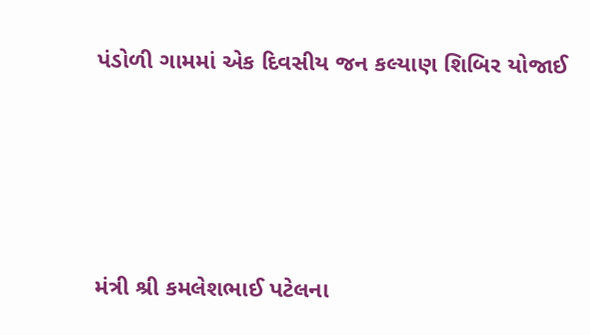પંડોળી ગામમાં એક દિવસીય જન કલ્યાણ શિબિર યોજાઈ







મંત્રી શ્રી કમલેશભાઈ પટેલના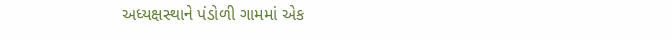અધ્યક્ષસ્થાને પંડોળી ગામમાં એક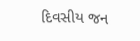દિવસીય જન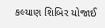કલ્યાણ શિબિર યોજાઈ